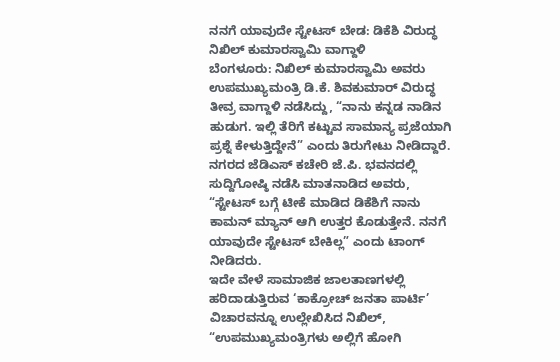ನನಗೆ ಯಾವುದೇ ಸ್ಟೇಟಸ್ ಬೇಡ: ಡಿಕೆಶಿ ವಿರುದ್ಧ ನಿಖಿಲ್ ಕುಮಾರಸ್ವಾಮಿ ವಾಗ್ದಾಳಿ
ಬೆಂಗಳೂರು: ನಿಖಿಲ್ ಕುಮಾರಸ್ವಾಮಿ ಅವರು ಉಪಮುಖ್ಯಮಂತ್ರಿ ಡಿ.ಕೆ. ಶಿವಕುಮಾರ್ ವಿರುದ್ಧ ತೀವ್ರ ವಾಗ್ದಾಳಿ ನಡೆಸಿದ್ದು, “ನಾನು ಕನ್ನಡ ನಾಡಿನ ಹುಡುಗ. ಇಲ್ಲಿ ತೆರಿಗೆ ಕಟ್ಟುವ ಸಾಮಾನ್ಯ ಪ್ರಜೆಯಾಗಿ ಪ್ರಶ್ನೆ ಕೇಳುತ್ತಿದ್ದೇನೆ” ಎಂದು ತಿರುಗೇಟು ನೀಡಿದ್ದಾರೆ.
ನಗರದ ಜೆಡಿಎಸ್ ಕಚೇರಿ ಜೆ.ಪಿ. ಭವನದಲ್ಲಿ ಸುದ್ದಿಗೋಷ್ಠಿ ನಡೆಸಿ ಮಾತನಾಡಿದ ಅವರು, “ಸ್ಟೇಟಸ್ ಬಗ್ಗೆ ಟೀಕೆ ಮಾಡಿದ ಡಿಕೆಶಿಗೆ ನಾನು ಕಾಮನ್ ಮ್ಯಾನ್ ಆಗಿ ಉತ್ತರ ಕೊಡುತ್ತೇನೆ. ನನಗೆ ಯಾವುದೇ ಸ್ಟೇಟಸ್ ಬೇಕಿಲ್ಲ” ಎಂದು ಟಾಂಗ್ ನೀಡಿದರು.
ಇದೇ ವೇಳೆ ಸಾಮಾಜಿಕ ಜಾಲತಾಣಗಳಲ್ಲಿ ಹರಿದಾಡುತ್ತಿರುವ ‘ಕಾಕ್ರೋಚ್ ಜನತಾ ಪಾರ್ಟಿ’ ವಿಚಾರವನ್ನೂ ಉಲ್ಲೇಖಿಸಿದ ನಿಖಿಲ್, “ಉಪಮುಖ್ಯಮಂತ್ರಿಗಳು ಅಲ್ಲಿಗೆ ಹೋಗಿ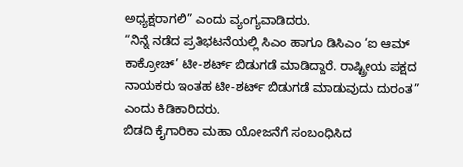ಅಧ್ಯಕ್ಷರಾಗಲಿ” ಎಂದು ವ್ಯಂಗ್ಯವಾಡಿದರು.
“ನಿನ್ನೆ ನಡೆದ ಪ್ರತಿಭಟನೆಯಲ್ಲಿ ಸಿಎಂ ಹಾಗೂ ಡಿಸಿಎಂ ‘ಐ ಆಮ್ ಕಾಕ್ರೋಚ್’ ಟೀ-ಶರ್ಟ್ ಬಿಡುಗಡೆ ಮಾಡಿದ್ದಾರೆ. ರಾಷ್ಟ್ರೀಯ ಪಕ್ಷದ ನಾಯಕರು ಇಂತಹ ಟೀ-ಶರ್ಟ್ ಬಿಡುಗಡೆ ಮಾಡುವುದು ದುರಂತ” ಎಂದು ಕಿಡಿಕಾರಿದರು.
ಬಿಡದಿ ಕೈಗಾರಿಕಾ ಮಹಾ ಯೋಜನೆಗೆ ಸಂಬಂಧಿಸಿದ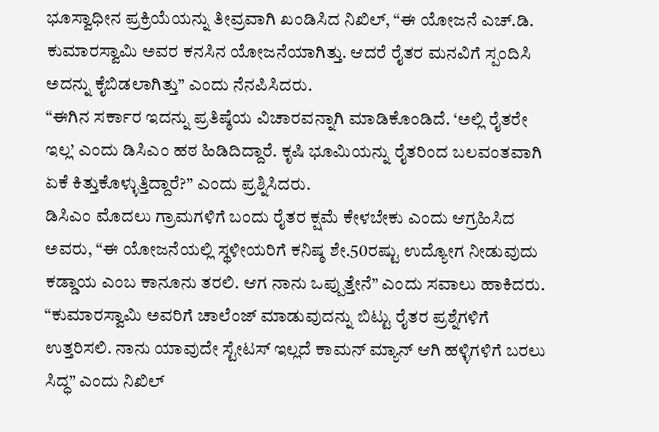ಭೂಸ್ವಾಧೀನ ಪ್ರಕ್ರಿಯೆಯನ್ನು ತೀವ್ರವಾಗಿ ಖಂಡಿಸಿದ ನಿಖಿಲ್, “ಈ ಯೋಜನೆ ಎಚ್.ಡಿ. ಕುಮಾರಸ್ವಾಮಿ ಅವರ ಕನಸಿನ ಯೋಜನೆಯಾಗಿತ್ತು. ಆದರೆ ರೈತರ ಮನವಿಗೆ ಸ್ಪಂದಿಸಿ ಅದನ್ನು ಕೈಬಿಡಲಾಗಿತ್ತು” ಎಂದು ನೆನಪಿಸಿದರು.
“ಈಗಿನ ಸರ್ಕಾರ ಇದನ್ನು ಪ್ರತಿಷ್ಠೆಯ ವಿಚಾರವನ್ನಾಗಿ ಮಾಡಿಕೊಂಡಿದೆ. ‘ಅಲ್ಲಿ ರೈತರೇ ಇಲ್ಲ’ ಎಂದು ಡಿಸಿಎಂ ಹಠ ಹಿಡಿದಿದ್ದಾರೆ. ಕೃಷಿ ಭೂಮಿಯನ್ನು ರೈತರಿಂದ ಬಲವಂತವಾಗಿ ಏಕೆ ಕಿತ್ತುಕೊಳ್ಳುತ್ತಿದ್ದಾರೆ?” ಎಂದು ಪ್ರಶ್ನಿಸಿದರು.
ಡಿಸಿಎಂ ಮೊದಲು ಗ್ರಾಮಗಳಿಗೆ ಬಂದು ರೈತರ ಕ್ಷಮೆ ಕೇಳಬೇಕು ಎಂದು ಆಗ್ರಹಿಸಿದ ಅವರು, “ಈ ಯೋಜನೆಯಲ್ಲಿ ಸ್ಥಳೀಯರಿಗೆ ಕನಿಷ್ಠ ಶೇ.50ರಷ್ಟು ಉದ್ಯೋಗ ನೀಡುವುದು ಕಡ್ಡಾಯ ಎಂಬ ಕಾನೂನು ತರಲಿ. ಆಗ ನಾನು ಒಪ್ಪುತ್ತೇನೆ” ಎಂದು ಸವಾಲು ಹಾಕಿದರು.
“ಕುಮಾರಸ್ವಾಮಿ ಅವರಿಗೆ ಚಾಲೆಂಜ್ ಮಾಡುವುದನ್ನು ಬಿಟ್ಟು ರೈತರ ಪ್ರಶ್ನೆಗಳಿಗೆ ಉತ್ತರಿಸಲಿ. ನಾನು ಯಾವುದೇ ಸ್ಟೇಟಸ್ ಇಲ್ಲದೆ ಕಾಮನ್ ಮ್ಯಾನ್ ಆಗಿ ಹಳ್ಳಿಗಳಿಗೆ ಬರಲು ಸಿದ್ಧ” ಎಂದು ನಿಖಿಲ್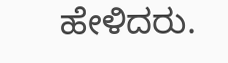ಹೇಳಿದರು.